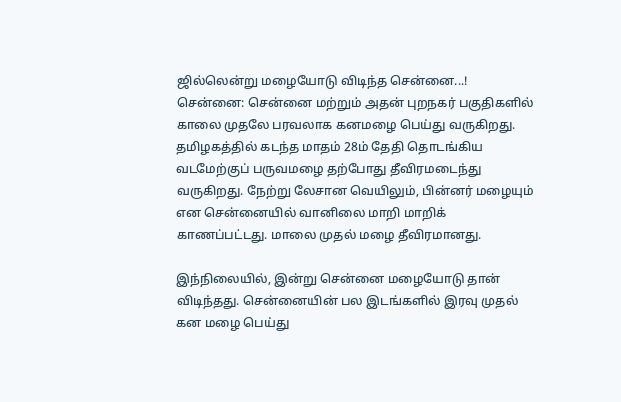ஜில்லென்று மழையோடு விடிந்த சென்னை...!
சென்னை: சென்னை மற்றும் அதன் புறநகர் பகுதிகளில் காலை முதலே பரவலாக கனமழை பெய்து வருகிறது.
தமிழகத்தில் கடந்த மாதம் 28ம் தேதி தொடங்கிய வடமேற்குப் பருவமழை தற்போது தீவிரமடைந்து வருகிறது. நேற்று லேசான வெயிலும், பின்னர் மழையும் என சென்னையில் வானிலை மாறி மாறிக் காணப்பட்டது. மாலை முதல் மழை தீவிரமானது.

இந்நிலையில், இன்று சென்னை மழையோடு தான் விடிந்தது. சென்னையின் பல இடங்களில் இரவு முதல் கன மழை பெய்து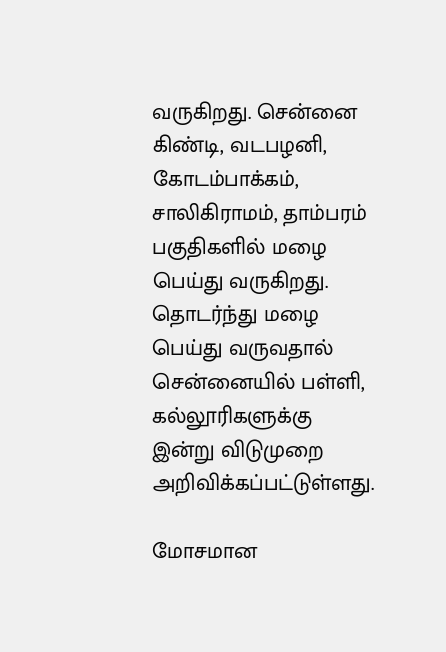வருகிறது. சென்னை கிண்டி, வடபழனி, கோடம்பாக்கம், சாலிகிராமம், தாம்பரம் பகுதிகளில் மழை பெய்து வருகிறது. தொடர்ந்து மழை பெய்து வருவதால் சென்னையில் பள்ளி, கல்லூரிகளுக்கு இன்று விடுமுறை அறிவிக்கப்பட்டுள்ளது.

மோசமான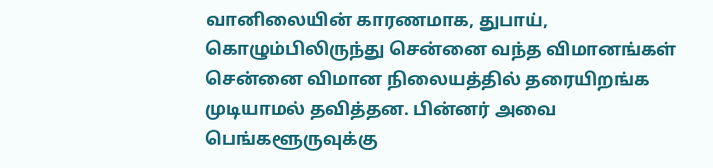வானிலையின் காரணமாக, துபாய், கொழும்பிலிருந்து சென்னை வந்த விமானங்கள் சென்னை விமான நிலையத்தில் தரையிறங்க முடியாமல் தவித்தன. பின்னர் அவை பெங்களூருவுக்கு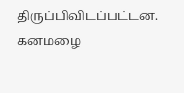திருப்பிவிடப்பட்டன.
கனமழை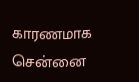காரணமாக சென்னை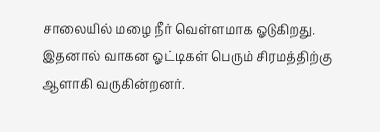சாலையில் மழை நீர் வெள்ளமாக ஓடுகிறது. இதனால் வாகன ஓட்டிகள் பெரும் சிரமத்திற்கு ஆளாகி வருகின்றனர்.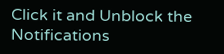Click it and Unblock the Notifications